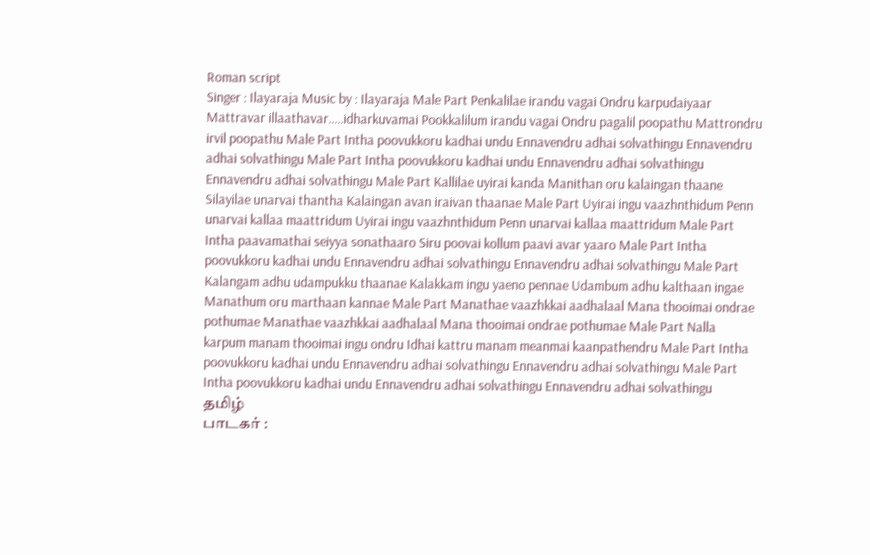Roman script
Singer : Ilayaraja Music by : Ilayaraja Male Part Penkalilae irandu vagai Ondru karpudaiyaar Mattravar illaathavar…..idharkuvamai Pookkalilum irandu vagai Ondru pagalil poopathu Mattrondru irvil poopathu Male Part Intha poovukkoru kadhai undu Ennavendru adhai solvathingu Ennavendru adhai solvathingu Male Part Intha poovukkoru kadhai undu Ennavendru adhai solvathingu Ennavendru adhai solvathingu Male Part Kallilae uyirai kanda Manithan oru kalaingan thaane Silayilae unarvai thantha Kalaingan avan iraivan thaanae Male Part Uyirai ingu vaazhnthidum Penn unarvai kallaa maattridum Uyirai ingu vaazhnthidum Penn unarvai kallaa maattridum Male Part Intha paavamathai seiyya sonathaaro Siru poovai kollum paavi avar yaaro Male Part Intha poovukkoru kadhai undu Ennavendru adhai solvathingu Ennavendru adhai solvathingu Male Part Kalangam adhu udampukku thaanae Kalakkam ingu yaeno pennae Udambum adhu kalthaan ingae Manathum oru marthaan kannae Male Part Manathae vaazhkkai aadhalaal Mana thooimai ondrae pothumae Manathae vaazhkkai aadhalaal Mana thooimai ondrae pothumae Male Part Nalla karpum manam thooimai ingu ondru Idhai kattru manam meanmai kaanpathendru Male Part Intha poovukkoru kadhai undu Ennavendru adhai solvathingu Ennavendru adhai solvathingu Male Part Intha poovukkoru kadhai undu Ennavendru adhai solvathingu Ennavendru adhai solvathingu
தமிழ்
பாடகர் :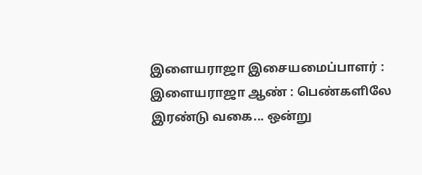இளையராஜா இசையமைப்பாளர் : இளையராஜா ஆண் : பெண்களிலே இரண்டு வகை... ஒன்று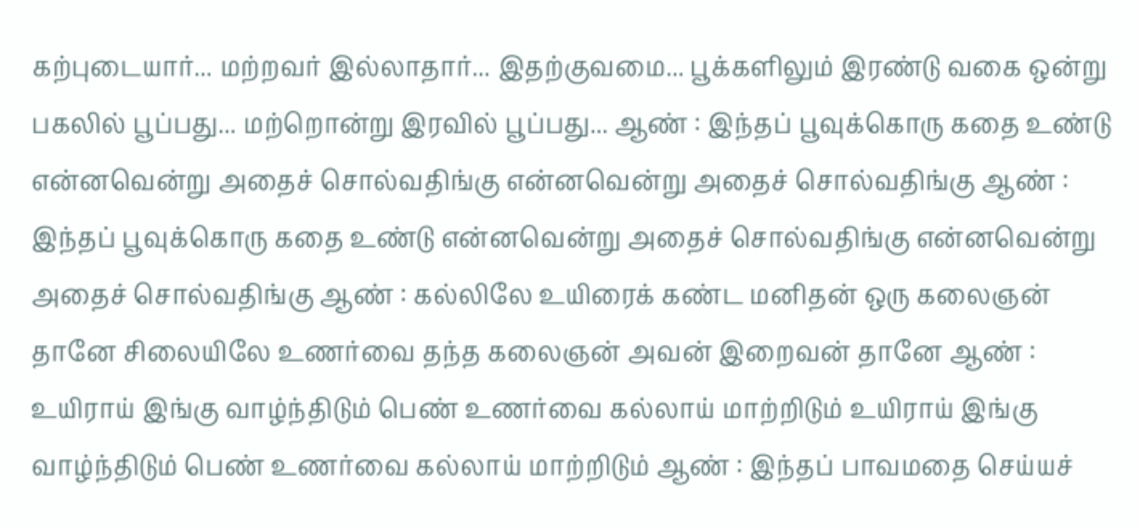கற்புடையார்... மற்றவர் இல்லாதார்... இதற்குவமை... பூக்களிலும் இரண்டு வகை ஒன்று பகலில் பூப்பது... மற்றொன்று இரவில் பூப்பது... ஆண் : இந்தப் பூவுக்கொரு கதை உண்டு என்னவென்று அதைச் சொல்வதிங்கு என்னவென்று அதைச் சொல்வதிங்கு ஆண் : இந்தப் பூவுக்கொரு கதை உண்டு என்னவென்று அதைச் சொல்வதிங்கு என்னவென்று அதைச் சொல்வதிங்கு ஆண் : கல்லிலே உயிரைக் கண்ட மனிதன் ஒரு கலைஞன் தானே சிலையிலே உணர்வை தந்த கலைஞன் அவன் இறைவன் தானே ஆண் : உயிராய் இங்கு வாழ்ந்திடும் பெண் உணர்வை கல்லாய் மாற்றிடும் உயிராய் இங்கு வாழ்ந்திடும் பெண் உணர்வை கல்லாய் மாற்றிடும் ஆண் : இந்தப் பாவமதை செய்யச்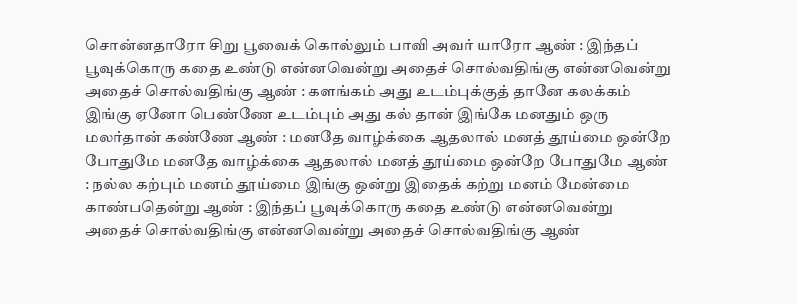சொன்னதாரோ சிறு பூவைக் கொல்லும் பாவி அவர் யாரோ ஆண் : இந்தப் பூவுக்கொரு கதை உண்டு என்னவென்று அதைச் சொல்வதிங்கு என்னவென்று அதைச் சொல்வதிங்கு ஆண் : களங்கம் அது உடம்புக்குத் தானே கலக்கம் இங்கு ஏனோ பெண்ணே உடம்பும் அது கல் தான் இங்கே மனதும் ஒரு மலர்தான் கண்ணே ஆண் : மனதே வாழ்க்கை ஆதலால் மனத் தூய்மை ஒன்றே போதுமே மனதே வாழ்க்கை ஆதலால் மனத் தூய்மை ஒன்றே போதுமே ஆண் : நல்ல கற்பும் மனம் தூய்மை இங்கு ஒன்று இதைக் கற்று மனம் மேன்மை காண்பதென்று ஆண் : இந்தப் பூவுக்கொரு கதை உண்டு என்னவென்று அதைச் சொல்வதிங்கு என்னவென்று அதைச் சொல்வதிங்கு ஆண்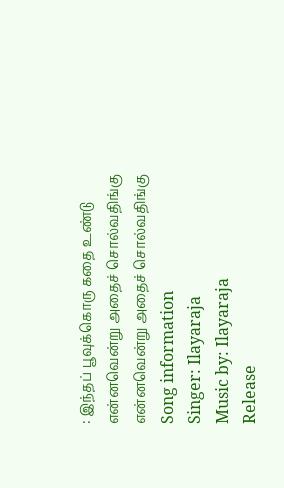: இந்தப் பூவுக்கொரு கதை உண்டு என்னவென்று அதைச் சொல்வதிங்கு என்னவென்று அதைச் சொல்வதிங்கு
Song information
Singer: Ilayaraja
Music by: Ilayaraja
Release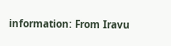information: From Iravu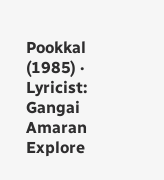Pookkal (1985) · Lyricist: Gangai Amaran
Explore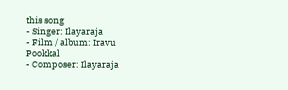this song
- Singer: Ilayaraja
- Film / album: Iravu Pookkal
- Composer: Ilayaraja